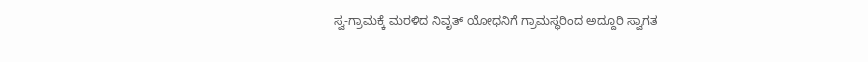ಸ್ವ-ಗ್ರಾಮಕ್ಕೆ ಮರಳಿದ ನಿವೃತ್ ಯೋಧನಿಗೆ ಗ್ರಾಮಸ್ಥರಿಂದ ಅದ್ದೂರಿ ಸ್ವಾಗತ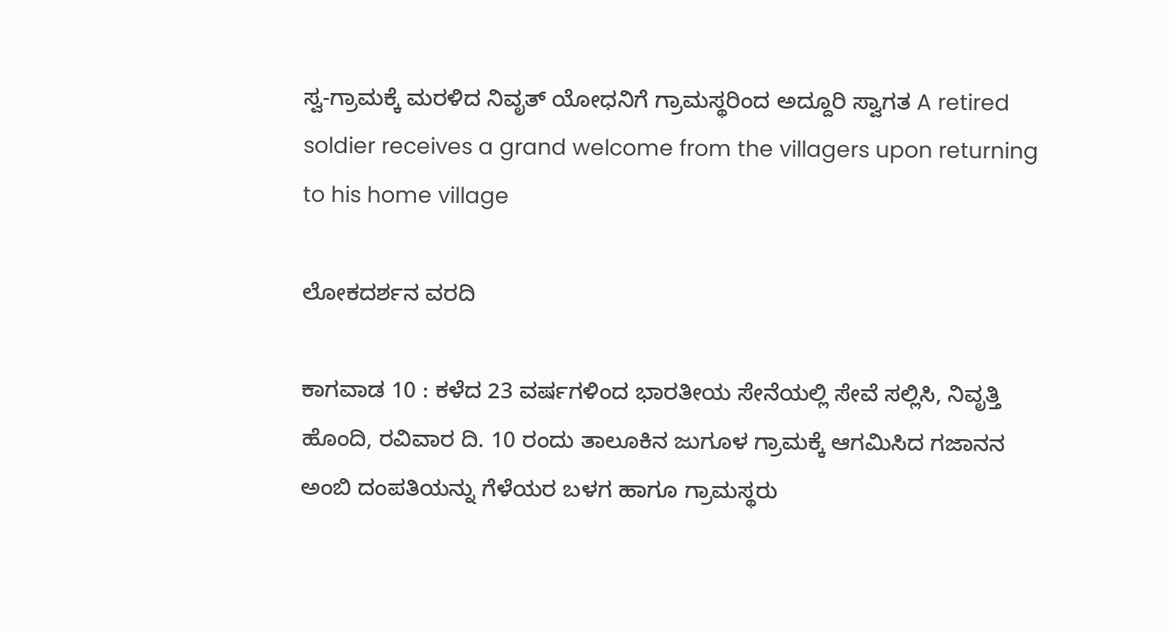ಸ್ವ-ಗ್ರಾಮಕ್ಕೆ ಮರಳಿದ ನಿವೃತ್ ಯೋಧನಿಗೆ ಗ್ರಾಮಸ್ಥರಿಂದ ಅದ್ದೂರಿ ಸ್ವಾಗತ A retired soldier receives a grand welcome from the villagers upon returning to his home village

ಲೋಕದರ್ಶನ ವರದಿ

ಕಾಗವಾಡ 10 : ಕಳೆದ 23 ವರ್ಷಗಳಿಂದ ಭಾರತೀಯ ಸೇನೆಯಲ್ಲಿ ಸೇವೆ ಸಲ್ಲಿಸಿ, ನಿವೃತ್ತಿ ಹೊಂದಿ, ರವಿವಾರ ದಿ. 10 ರಂದು ತಾಲೂಕಿನ ಜುಗೂಳ ಗ್ರಾಮಕ್ಕೆ ಆಗಮಿಸಿದ ಗಜಾನನ ಅಂಬಿ ದಂಪತಿಯನ್ನು ಗೆಳೆಯರ ಬಳಗ ಹಾಗೂ ಗ್ರಾಮಸ್ಥರು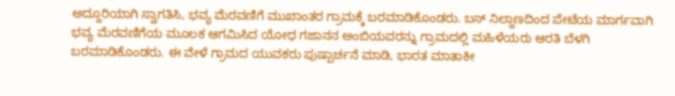ಅದ್ದೂರಿಯಾಗಿ ಸ್ವಾಗತಿಸಿ, ಭವ್ಯ ಮೆರವಣಿಗೆ ಮುಖಾಂತರ ಗ್ರಾಮಕ್ಕೆ ಬರಮಾಡಿಕೊಂಡರು. ಬಸ್ ನಿಲ್ದಾಣದಿಂದ ಪೇಟೆಯ ಮಾರ್ಗವಾಗಿ ಭವ್ಯ ಮೆರವಣಿಗೆಯ ಮೂಲಕ ಆಗಮಿಸಿದ ಯೋಧ ಗಜಾನನ ಅಂಬಿಯವರನ್ನು ಗ್ರಾಮದಲ್ಲಿ ಮಹಿಳೆಯರು ಆರತಿ ಬೆಳಗಿ ಬರಮಾಡಿಕೊಂಡರು. ಈ ವೇಳೆ ಗ್ರಾಮದ ಯುವಕರು ಪುಷ್ಪಾರ್ಚನೆ ಮಾಡಿ, ಭಾರತ ಮಾತಾಕೀ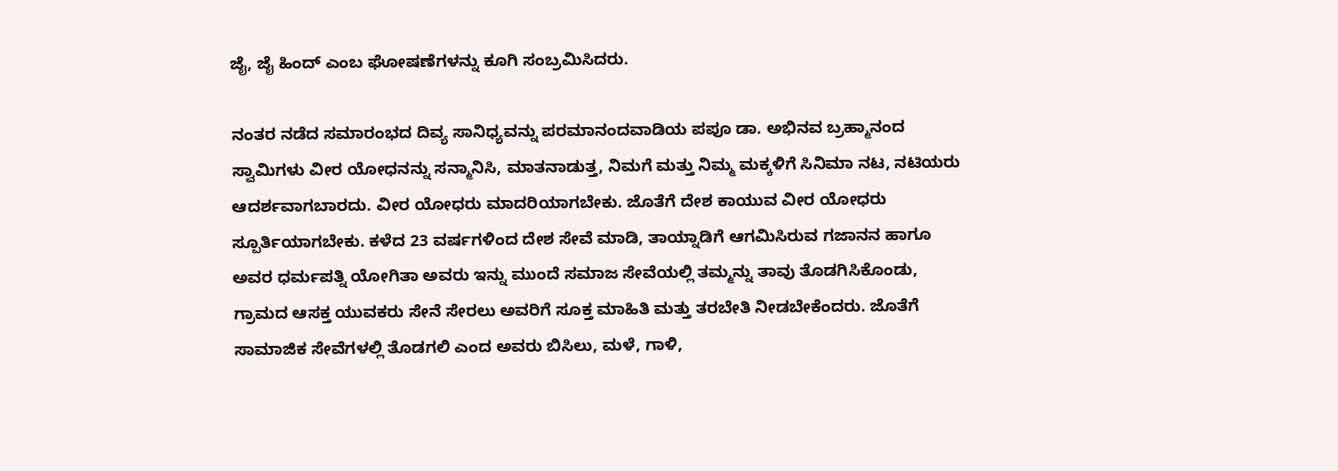ಜೈ, ಜೈ ಹಿಂದ್ ಎಂಬ ಘೋಷಣೆಗಳನ್ನು ಕೂಗಿ ಸಂಬ್ರಮಿಸಿದರು.

ನಂತರ ನಡೆದ ಸಮಾರಂಭದ ದಿವ್ಯ ಸಾನಿಧ್ಯವನ್ನು ಪರಮಾನಂದವಾಡಿಯ ಪಪೂ ಡಾ. ಅಭಿನವ ಬ್ರಹ್ಮಾನಂದ ಸ್ವಾಮಿಗಳು ವೀರ ಯೋಧನನ್ನು ಸನ್ಮಾನಿಸಿ, ಮಾತನಾಡುತ್ತ, ನಿಮಗೆ ಮತ್ತು ನಿಮ್ಮ ಮಕ್ಕಳಿಗೆ ಸಿನಿಮಾ ನಟ, ನಟಿಯರು ಆದರ್ಶವಾಗಬಾರದು. ವೀರ ಯೋಧರು ಮಾದರಿಯಾಗಬೇಕು. ಜೊತೆಗೆ ದೇಶ ಕಾಯುವ ವೀರ ಯೋಧರು ಸ್ಪೂರ್ತಿಯಾಗಬೇಕು. ಕಳೆದ 23 ವರ್ಷಗಳಿಂದ ದೇಶ ಸೇವೆ ಮಾಡಿ, ತಾಯ್ನಾಡಿಗೆ ಆಗಮಿಸಿರುವ ಗಜಾನನ ಹಾಗೂ ಅವರ ಧರ್ಮಪತ್ನಿ ಯೋಗಿತಾ ಅವರು ಇನ್ನು ಮುಂದೆ ಸಮಾಜ ಸೇವೆಯಲ್ಲಿ ತಮ್ಮನ್ನು ತಾವು ತೊಡಗಿಸಿಕೊಂಡು, ಗ್ರಾಮದ ಆಸಕ್ತ ಯುವಕರು ಸೇನೆ ಸೇರಲು ಅವರಿಗೆ ಸೂಕ್ತ ಮಾಹಿತಿ ಮತ್ತು ತರಬೇತಿ ನೀಡಬೇಕೆಂದರು. ಜೊತೆಗೆ ಸಾಮಾಜಿಕ ಸೇವೆಗಳಲ್ಲಿ ತೊಡಗಲಿ ಎಂದ ಅವರು ಬಿಸಿಲು, ಮಳೆ, ಗಾಳಿ,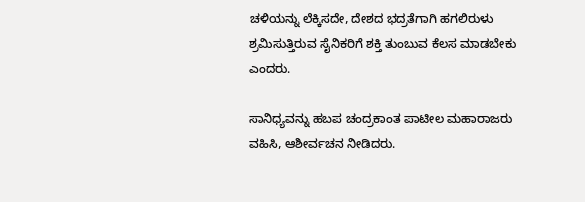ಚಳಿಯನ್ನು ಲೆಕ್ಕಿಸದೇ, ದೇಶದ ಭದ್ರತೆಗಾಗಿ ಹಗಲಿರುಳು ಶ್ರಮಿಸುತ್ತಿರುವ ಸೈನಿಕರಿಗೆ ಶಕ್ತಿ ತುಂಬುವ ಕೆಲಸ ಮಾಡಬೇಕು ಎಂದರು.

ಸಾನಿಧ್ಯವನ್ನು ಹಬಪ ಚಂದ್ರಕಾಂತ ಪಾಟೀಲ ಮಹಾರಾಜರು ವಹಿಸಿ, ಆಶೀರ್ವಚನ ನೀಡಿದರು.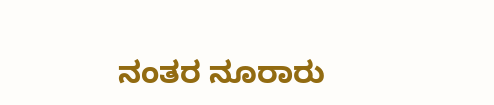ನಂತರ ನೂರಾರು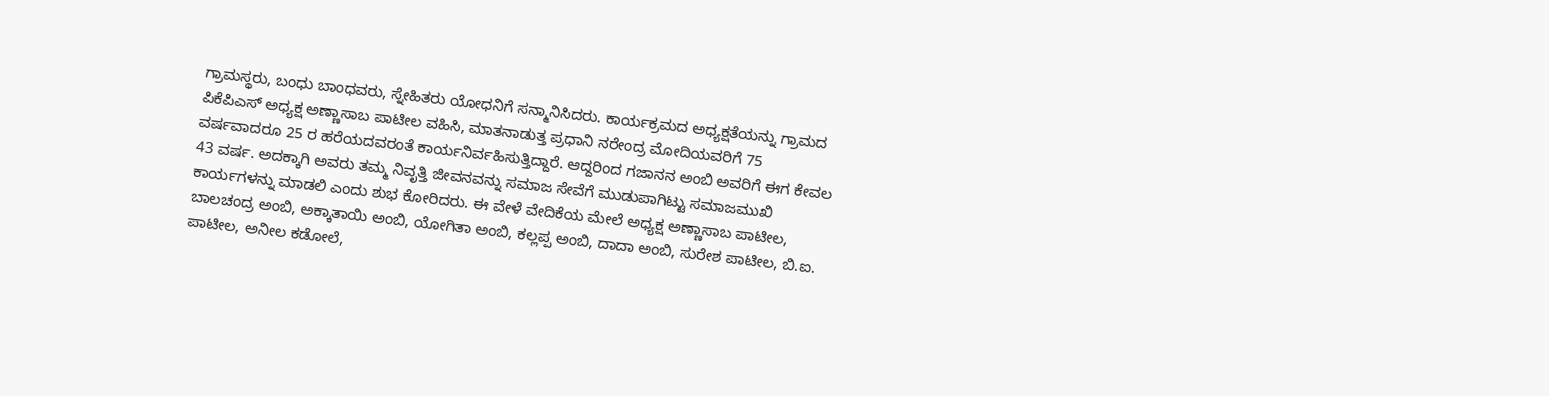ಗ್ರಾಮಸ್ಥರು, ಬಂಧು ಬಾಂಧವರು, ಸ್ನೇಹಿತರು ಯೋಧನಿಗೆ ಸನ್ಮಾನಿಸಿದರು. ಕಾರ್ಯಕ್ರಮದ ಅಧ್ಯಕ್ಷತೆಯನ್ನು ಗ್ರಾಮದ ಪಿಕೆಪಿಎಸ್ ಅಧ್ಯಕ್ಷ ಅಣ್ಣಾಸಾಬ ಪಾಟೀಲ ವಹಿಸಿ, ಮಾತನಾಡುತ್ತ ಪ್ರಧಾನಿ ನರೇಂದ್ರ ಮೋದಿಯವರಿಗೆ 75 ವರ್ಷವಾದರೂ 25 ರ ಹರೆಯದವರಂತೆ ಕಾರ್ಯನಿರ್ವಹಿಸುತ್ತಿದ್ದಾರೆ. ಆದ್ದರಿಂದ ಗಜಾನನ ಅಂಬಿ ಅವರಿಗೆ ಈಗ ಕೇವಲ 43 ವರ್ಷ. ಅದಕ್ಕಾಗಿ ಅವರು ತಮ್ಮ ನಿವೃತ್ತಿ ಜೀವನವನ್ನು ಸಮಾಜ ಸೇವೆಗೆ ಮುಡುಪಾಗಿಟ್ಟು ಸಮಾಜಮುಖಿ ಕಾರ್ಯಗಳನ್ನು ಮಾಡಲಿ ಎಂದು ಶುಭ ಕೋರಿದರು. ಈ ವೇಳೆ ವೇದಿಕೆಯ ಮೇಲೆ ಅಧ್ಯಕ್ಷ ಅಣ್ಣಾಸಾಬ ಪಾಟೀಲ, ಬಾಲಚಂದ್ರ ಅಂಬಿ, ಅಕ್ಕಾತಾಯಿ ಅಂಬಿ, ಯೋಗಿತಾ ಅಂಬಿ, ಕಲ್ಲಪ್ಪ ಅಂಬಿ, ದಾದಾ ಅಂಬಿ, ಸುರೇಶ ಪಾಟೀಲ, ಬಿ.ಐ. ಪಾಟೀಲ, ಅನೀಲ ಕಡೋಲೆ,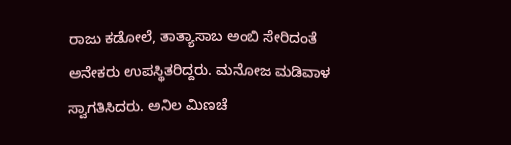ರಾಜು ಕಡೋಲೆ, ತಾತ್ಯಾಸಾಬ ಅಂಬಿ ಸೇರಿದಂತೆ ಅನೇಕರು ಉಪಸ್ಥಿತರಿದ್ದರು. ಮನೋಜ ಮಡಿವಾಳ ಸ್ವಾಗತಿಸಿದರು. ಅನಿಲ ಮಿಣಚೆ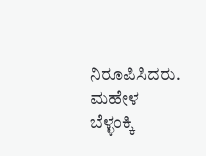ನಿರೂಪಿಸಿದರು. ಮಹೇಳ ಬೆಳ್ಳಂಕ್ಕಿ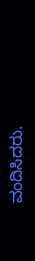ವಂದಿಸಿದರು.